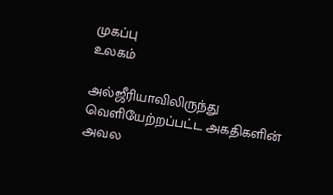முகப்பு
உலகம்

அல்ஜீரியாவிலிருந்து வெளியேற்றப்பட்ட அகதிகளின் அவல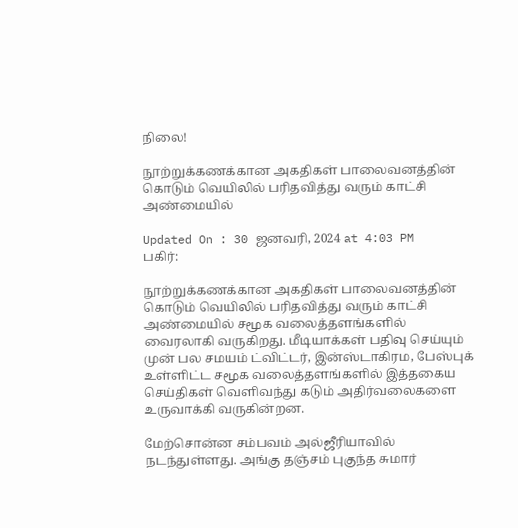நிலை!

நூற்றுக்கணக்கான அகதிகள் பாலைவனத்தின் கொடும் வெயிலில் பரிதவித்து வரும் காட்சி அண்மையில்

Updated On : 30 ஜனவரி, 2024 at 4:03 PM
பகிர்:

நூற்றுக்கணக்கான அகதிகள் பாலைவனத்தின் கொடும் வெயிலில் பரிதவித்து வரும் காட்சி அண்மையில் சமூக வலைத்தளங்களில் வைரலாகி வருகிறது. மீடியாக்கள் பதிவு செய்யும் முன் பல சமயம் ட்விட்டர், இன்ஸ்டாகிரம, பேஸ்புக் உள்ளிட்ட சமூக வலைத்தளங்களில் இத்தகைய செய்திகள் வெளிவந்து கடும் அதிர்வலைகளை உருவாக்கி வருகின்றன.

மேற்சொன்ன சம்பவம் அல்ஜீரியாவில் நடந்துள்ளது. அங்கு தஞ்சம் புகுந்த சுமார்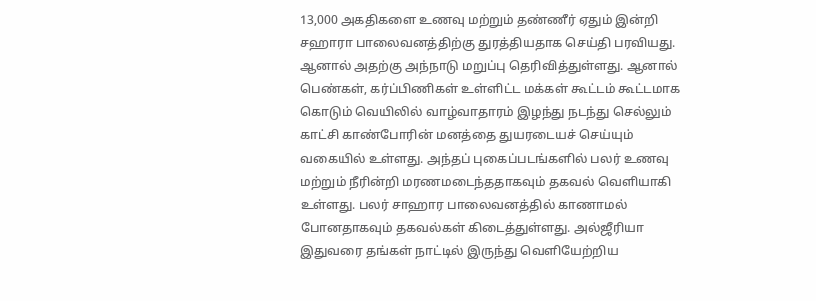13,000 அகதிகளை உணவு மற்றும் தண்ணீர் ஏதும் இன்றி சஹாரா பாலைவனத்திற்கு துரத்தியதாக செய்தி பரவியது. ஆனால் அதற்கு அந்நாடு மறுப்பு தெரிவித்துள்ளது. ஆனால் பெண்கள், கர்ப்பிணிகள் உள்ளிட்ட மக்கள் கூட்டம் கூட்டமாக கொடும் வெயிலில் வாழ்வாதாரம் இழந்து நடந்து செல்லும் காட்சி காண்போரின் மனத்தை துயரடையச் செய்யும் வகையில் உள்ளது. அந்தப் புகைப்படங்களில் பலர் உணவு மற்றும் நீரின்றி மரணமடைந்ததாகவும் தகவல் வெளியாகி உள்ளது. பலர் சாஹார பாலைவனத்தில் காணாமல் போனதாகவும் தகவல்கள் கிடைத்துள்ளது. அல்ஜீரியா இதுவரை தங்கள் நாட்டில் இருந்து வெளியேற்றிய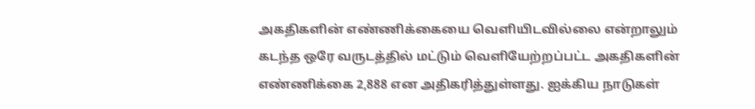அகதிகளின் எண்ணிக்கையை வெளியிடவில்லை என்றாலும் கடந்த ஒரே வருடத்தில் மட்டும் வெளியேற்றப்பட்ட அகதிகளின் எண்ணிக்கை 2,888 என அதிகரித்துள்ளது. ஐக்கிய நாடுகள்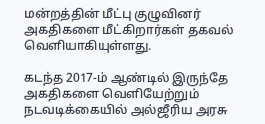மன்றத்தின் மீட்பு குழுவினர் அகதிகளை மீட்கிறார்கள் தகவல் வெளியாகியுள்ளது.

கடந்த 2017-ம் ஆண்டில் இருந்தே அகதிகளை வெளியேற்றும் நடவடிக்கையில் அல்ஜீரிய அரசு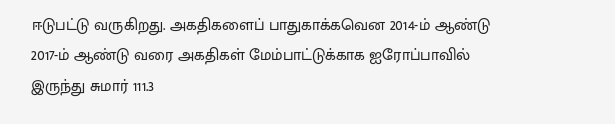ஈடுபட்டு வருகிறது. அகதிகளைப் பாதுகாக்கவென 2014-ம் ஆண்டு 2017-ம் ஆண்டு வரை அகதிகள் மேம்பாட்டுக்காக ஐரோப்பாவில் இருந்து சுமார் 111.3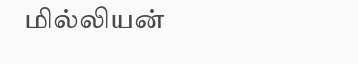மில்லியன்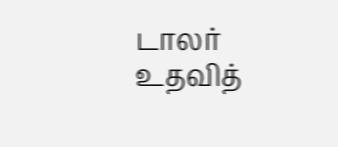டாலர் உதவித்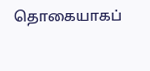தொகையாகப்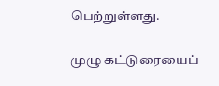பெற்றுள்ளது.

முழு கட்டுரையைப்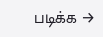படிக்க →